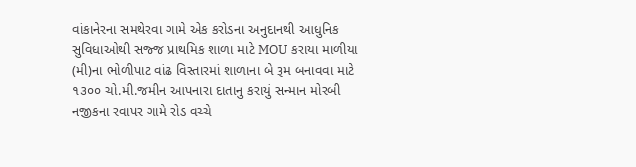વાંકાનેરના સમથેરવા ગામે એક કરોડના અનુદાનથી આધુનિક સુવિધાઓથી સજ્જ પ્રાથમિક શાળા માટે MOU કરાયા માળીયા (મી)ના ભોળીપાટ વાંઢ વિસ્તારમાં શાળાના બે રૂમ બનાવવા માટે ૧૩૦૦ ચો.મી.જમીન આપનારા દાતાનુ કરાયું સન્માન મોરબી નજીકના રવાપર ગામે રોડ વચ્ચે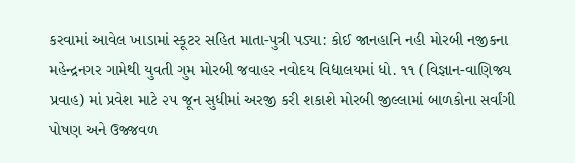કરવામાં આવેલ ખાડામાં સ્કૂટર સહિત માતા-પુત્રી પડ્યા: કોઈ જાનહાનિ નહી મોરબી નજીકના મહેન્દ્રનગર ગામેથી યુવતી ગુમ મોરબી જવાહર નવોદય વિદ્યાલયમાં ધો. ૧૧ (વિજ્ઞાન-વાણિજ્ય પ્રવાહ) માં પ્રવેશ માટે ૨૫ જૂન સુધીમાં અરજી કરી શકાશે મોરબી જીલ્લામાં બાળકોના સર્વાંગી પોષણ અને ઉજ્જવળ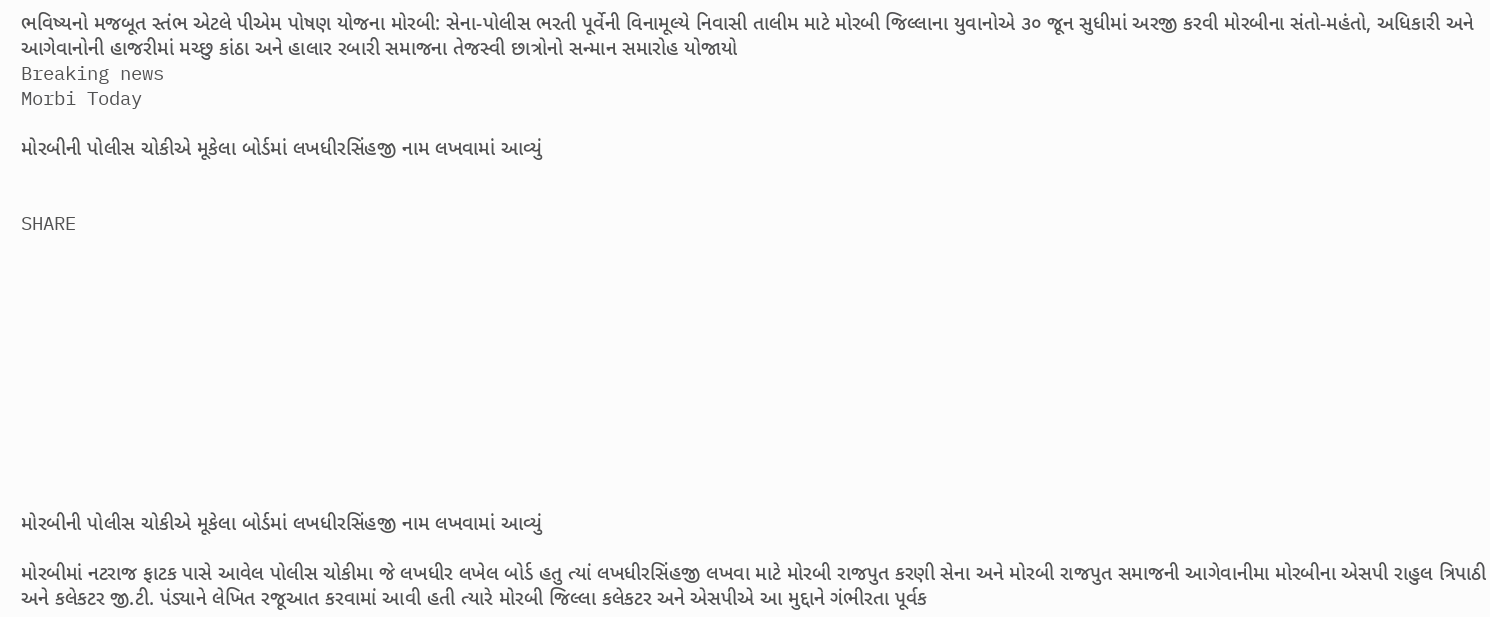ભવિષ્યનો મજબૂત સ્તંભ એટલે પીએમ પોષણ યોજના મોરબી: સેના-પોલીસ ભરતી પૂર્વેની વિનામૂલ્યે નિવાસી તાલીમ માટે મોરબી જિલ્લાના યુવાનોએ ૩૦ જૂન સુધીમાં અરજી કરવી મોરબીના સંતો-મહંતો, અધિકારી અને આગેવાનોની હાજરીમાં મચ્છુ કાંઠા અને હાલાર રબારી સમાજના તેજસ્વી છાત્રોનો સન્માન સમારોહ યોજાયો
Breaking news
Morbi Today

મોરબીની પોલીસ ચોકીએ મૂકેલા બોર્ડમાં લખધીરસિંહજી નામ લખવામાં આવ્યું


SHARE











મોરબીની પોલીસ ચોકીએ મૂકેલા બોર્ડમાં લખધીરસિંહજી નામ લખવામાં આવ્યું

મોરબીમાં નટરાજ ફાટક પાસે આવેલ પોલીસ ચોકીમા જે લખધીર લખેલ બોર્ડ હતુ ત્યાં લખધીરસિંહજી લખવા માટે મોરબી રાજપુત કરણી સેના અને મોરબી રાજપુત સમાજની આગેવાનીમા મોરબીના એસપી રાહુલ ત્રિપાઠી અને કલેકટર જી.ટી. પંડ્યાને લેખિત રજૂઆત કરવામાં આવી હતી ત્યારે મોરબી જિલ્લા કલેકટર અને એસપીએ આ મુદ્દાને ગંભીરતા પૂર્વક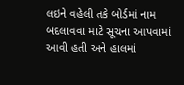લઇને વહેલી તકે બોર્ડમાં નામ બદલાવવા માટે સૂચના આપવામાં આવી હતી અને હાલમાં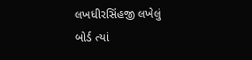લખધીરસિંહજી લખેલું બોર્ડ ત્યાં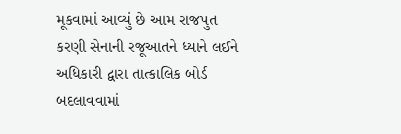મૂકવામાં આવ્યું છે આમ રાજપુત કરણી સેનાની રજૂઆતને ધ્યાને લઈને અધિકારી દ્વારા તાત્કાલિક બોર્ડ બદલાવવામાં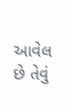આવેલ છે તેવું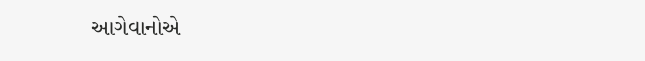આગેવાનોએ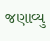જણાવ્યુ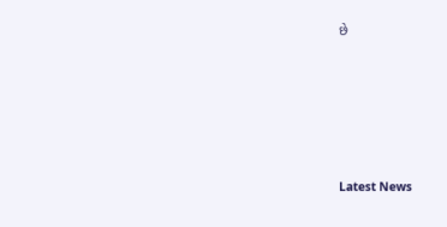છે






Latest News